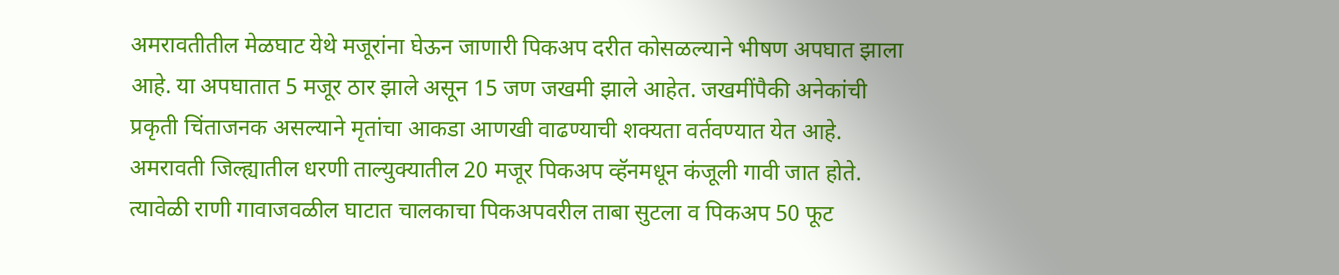अमरावतीतील मेळघाट येथे मजूरांना घेऊन जाणारी पिकअप दरीत कोसळल्याने भीषण अपघात झाला आहे. या अपघातात 5 मजूर ठार झाले असून 15 जण जखमी झाले आहेत. जखमींपैकी अनेकांची प्रकृती चिंताजनक असल्याने मृतांचा आकडा आणखी वाढण्याची शक्यता वर्तवण्यात येत आहे.
अमरावती जिल्ह्यातील धरणी ताल्युक्यातील 20 मजूर पिकअप व्हॅनमधून कंजूली गावी जात होते. त्यावेळी राणी गावाजवळील घाटात चालकाचा पिकअपवरील ताबा सुटला व पिकअप 50 फूट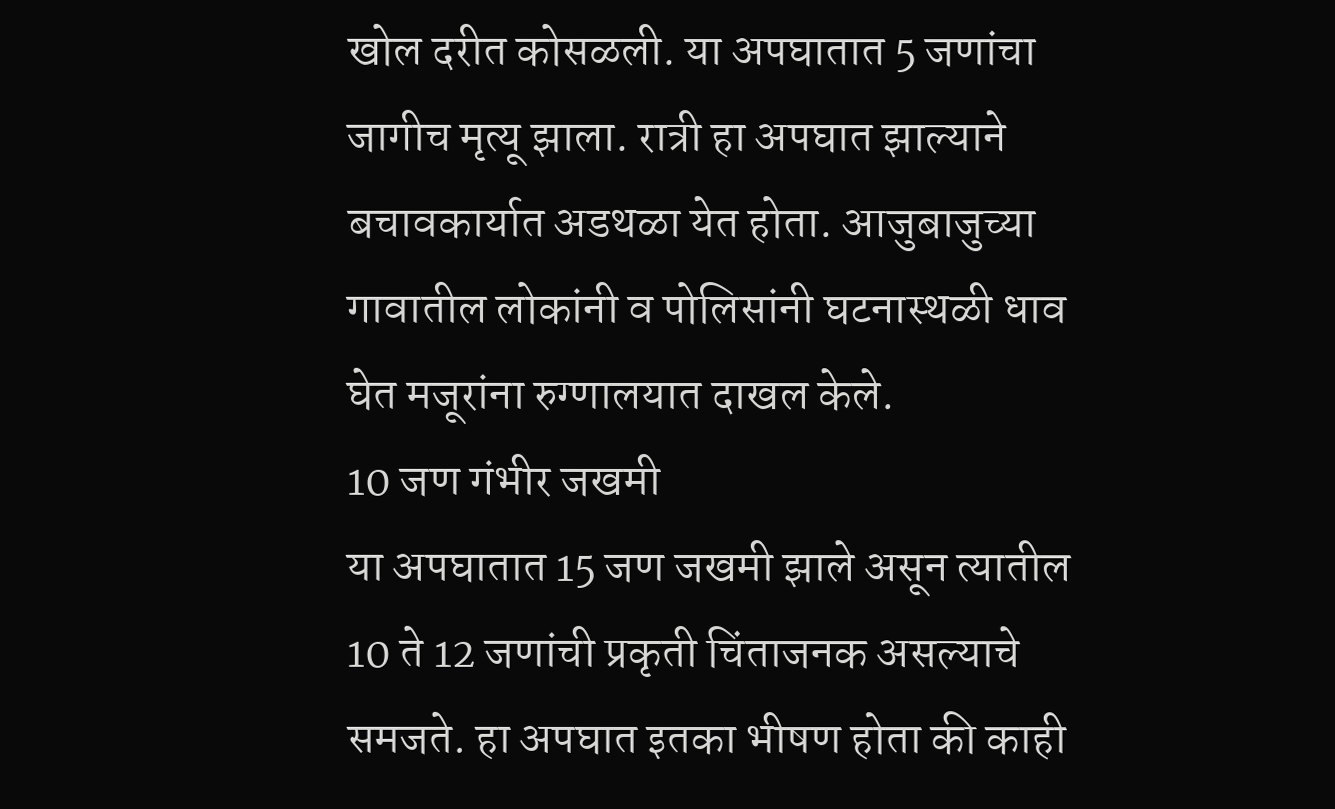खोल दरीत कोसळली. या अपघातात 5 जणांचा जागीच मृत्यू झाला. रात्री हा अपघात झाल्याने बचावकार्यात अडथळा येत होता. आजुबाजुच्या गावातील लोकांनी व पोलिसांनी घटनास्थळी धाव घेत मजूरांना रुग्णालयात दाखल केले.
10 जण गंभीर जखमी
या अपघातात 15 जण जखमी झाले असून त्यातील 10 ते 12 जणांची प्रकृती चिंताजनक असल्याचे समजते. हा अपघात इतका भीषण होता की काही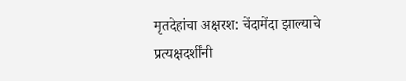मृतदेहांचा अक्षरश: चेंदामेंदा झाल्याचे प्रत्यक्षदर्शींनी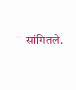सांगितले.